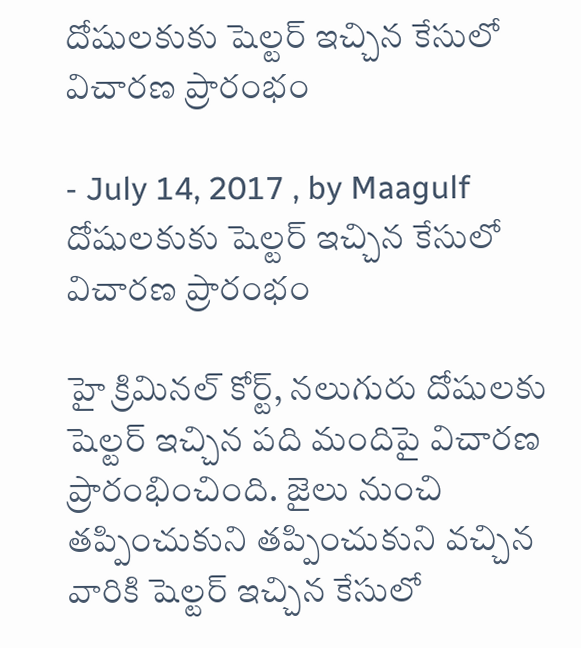దోషులకుకు షెల్టర్‌ ఇచ్చిన కేసులో విచారణ ప్రారంభం

- July 14, 2017 , by Maagulf
దోషులకుకు షెల్టర్‌ ఇచ్చిన కేసులో విచారణ ప్రారంభం

హై క్రిమినల్‌ కోర్ట్‌, నలుగురు దోషులకు షెల్టర్‌ ఇచ్చిన పది మందిపై విచారణ ప్రారంభించింది. జైలు నుంచి తప్పించుకుని తప్పించుకుని వచ్చిన వారికి షెల్టర్‌ ఇచ్చిన కేసులో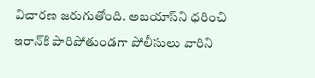విచారణ జరుగుతోంది. అబయాస్‌ని ధరించి ఇరాన్‌కి పారిపోతుండగా పోలీసులు వారిని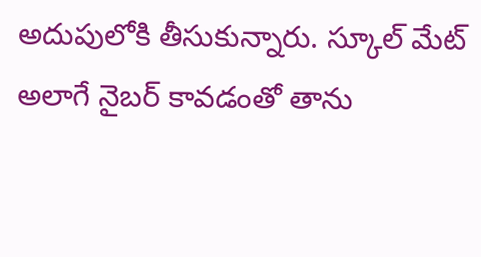అదుపులోకి తీసుకున్నారు. స్కూల్‌ మేట్‌ అలాగే నైబర్‌ కావడంతో తాను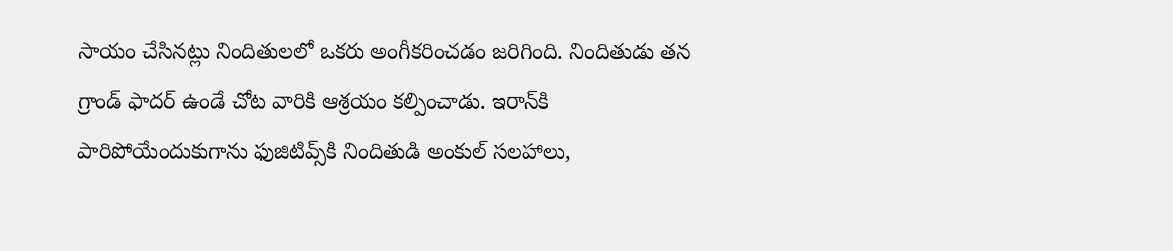సాయం చేసినట్లు నిందితులలో ఒకరు అంగీకరించడం జరిగింది. నిందితుడు తన గ్రాండ్‌ ఫాదర్‌ ఉండే చోట వారికి ఆశ్రయం కల్పించాడు. ఇరాన్‌కి పారిపోయేందుకుగాను ఫుజిటివ్స్‌కి నిందితుడి అంకుల్‌ సలహాలు,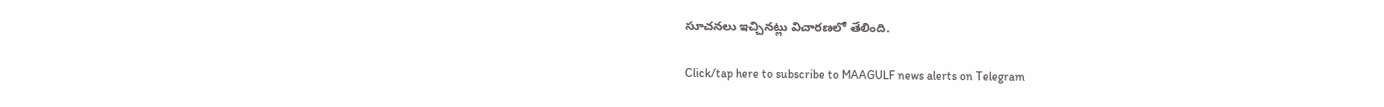సూచనలు ఇచ్చినట్లు విచారణలో తేలింది.

Click/tap here to subscribe to MAAGULF news alerts on Telegram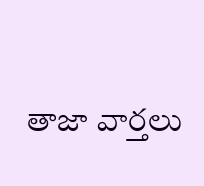తాజా వార్తలు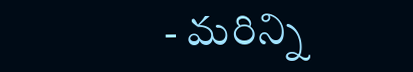- మరిన్ని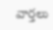వార్తలు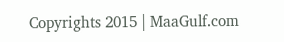Copyrights 2015 | MaaGulf.com